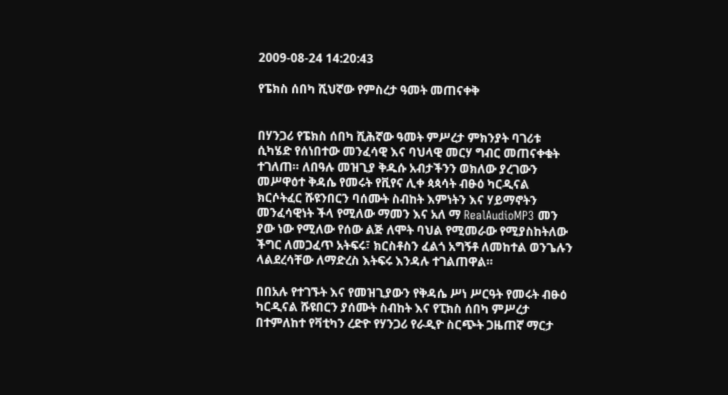2009-08-24 14:20:43

የፔክስ ሰበካ ሺህኛው የምስረታ ዓመት መጠናቀቅ


በሃንጋሪ የፔክስ ሰበካ ሺሕኛው ዓመት ምሥረታ ምክንያት ባገሪቱ ሲካሄድ የሰነበተው መንፈሳዊ እና ባህላዊ መርሃ ግብር መጠናቀቁት ተገለጠ። ለበዓሉ መዝጊያ ቅዱሱ አብታችንን ወክለው ያረገውን መሥዋዕተ ቅዳሴ የመሩት የቪየና ሊቀ ጳጳሳት ብፁዕ ካርዲናል ክርሶትፈር ሹዩንበርን ባሰሙት ስብከት እምነትን እና ሃይማኖትን መንፈሳዊነት ችላ የሚለው ማመን እና አለ ማ RealAudioMP3 መን ያው ነው የሚለው የሰው ልጅ ለሞት ባህል የሚመራው የሚያስከትለው ችግር ለመጋፈጥ አትፍሩ፣ ክርስቶስን ፈልጎ አግኝቶ ለመከተል ወንጌሉን ላልደረሳቸው ለማድረስ እትፍሩ እንዳሉ ተገልጠዋል።

በበአሉ የተገኙት እና የመዝጊያውን የቅዳሴ ሥነ ሥርዓት የመሩት ብፁዕ ካርዲናል ሹዩበርን ያሰሙት ስብከት እና የፒክስ ሰበካ ምሥረታ በተምለከተ የቫቲካን ረድዮ የሃንጋሪ የራዲዮ ስርጭት ጋዜጠኛ ማርታ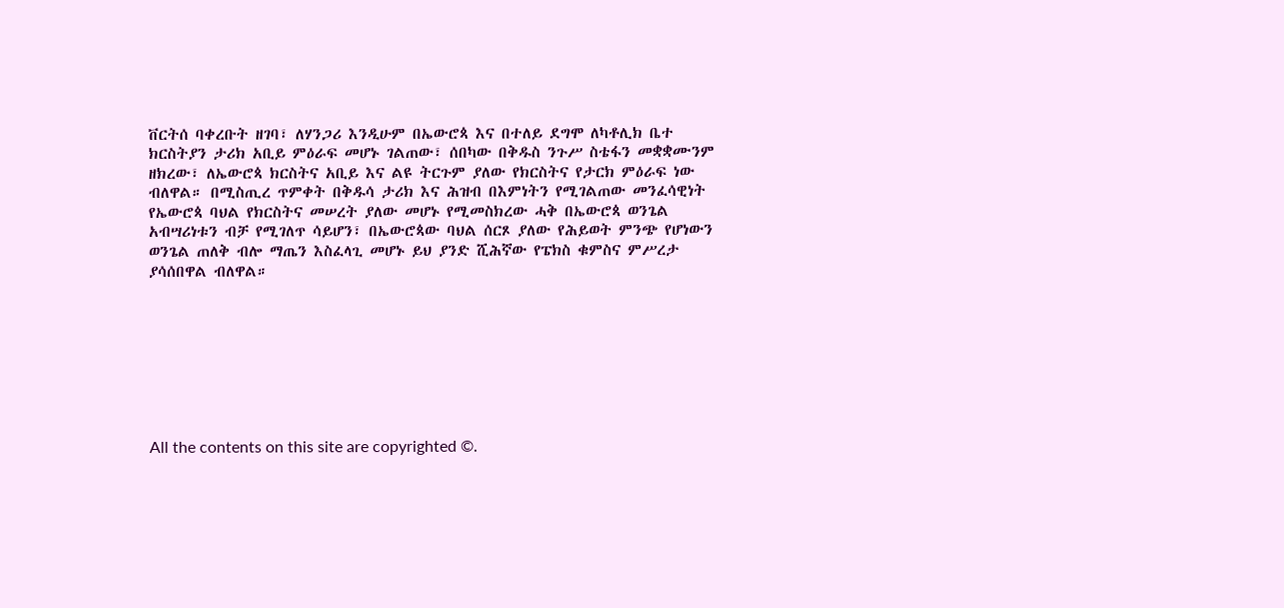ቨርትሰ ባቀረቡት ዘገባ፣ ለሃንጋሪ እንዲሁም በኤውሮጳ እና በተለይ ደግሞ ለካቶሊክ ቤተ ክርስትያን ታሪክ አቢይ ምዕራፍ መሆኑ ገልጠው፣ ሰበካው በቅዱስ ንጉሥ ስቴፋን መቋቋሙንም ዘክረው፣ ለኤውሮጳ ክርስትና አቢይ እና ልዩ ትርጉም ያለው የክርስትና የታርክ ምዕራፍ ነው ብለዋል። በሚስጢረ ጥምቀት በቅዱሳ ታሪክ እና ሕዝብ በእምነትን የሚገልጠው መንፈሳዊነት የኤውሮጳ ባህል የክርስትና መሠረት ያለው መሆኑ የሚመስክረው ሓቅ በኤውሮጳ ወንጌል አብሣሪነቱን ብቻ የሚገለጥ ሳይሆን፣ በኤውሮጳው ባህል ሰርጾ ያለው የሕይወት ምንጭ የሆነውን ወንጌል ጠለቅ ብሎ ማጤን እስፈላጊ መሆኑ ይህ ያንድ ሺሕኛው የፔክስ ቁምስና ምሥረታ ያሳሰበዋል ብለዋል።








All the contents on this site are copyrighted ©.